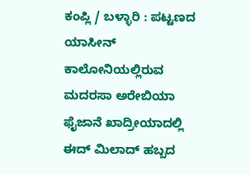ಕಂಪ್ಲಿ / ಬಳ್ಳಾರಿ : ಪಟ್ಟಣದ ಯಾಸೀನ್ ಕಾಲೋನಿಯಲ್ಲಿರುವ ಮದರಸಾ ಅರೇಬಿಯಾ ಫೈಜಾನೆ ಖಾದ್ರೀಯಾದಲ್ಲಿ ಈದ್ ಮಿಲಾದ್ ಹಬ್ಬದ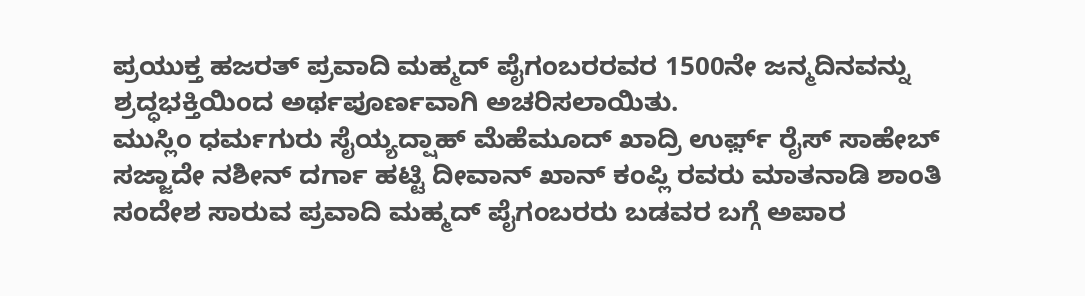ಪ್ರಯುಕ್ತ ಹಜರತ್ ಪ್ರವಾದಿ ಮಹ್ಮದ್ ಪೈಗಂಬರರವರ 1500ನೇ ಜನ್ಮದಿನವನ್ನು ಶ್ರದ್ಧಭಕ್ತಿಯಿಂದ ಅರ್ಥಪೂರ್ಣವಾಗಿ ಅಚರಿಸಲಾಯಿತು.
ಮುಸ್ಲಿಂ ಧರ್ಮಗುರು ಸೈಯ್ಯದ್ಷಾಹ್ ಮೆಹೆಮೂದ್ ಖಾದ್ರಿ ಉರ್ಫ಼್ ರೈಸ್ ಸಾಹೇಬ್ ಸಜ್ಜಾದೇ ನಶೀನ್ ದರ್ಗಾ ಹಟ್ಟಿ ದೀವಾನ್ ಖಾನ್ ಕಂಪ್ಲಿ ರವರು ಮಾತನಾಡಿ ಶಾಂತಿ ಸಂದೇಶ ಸಾರುವ ಪ್ರವಾದಿ ಮಹ್ಮದ್ ಪೈಗಂಬರರು ಬಡವರ ಬಗ್ಗೆ ಅಪಾರ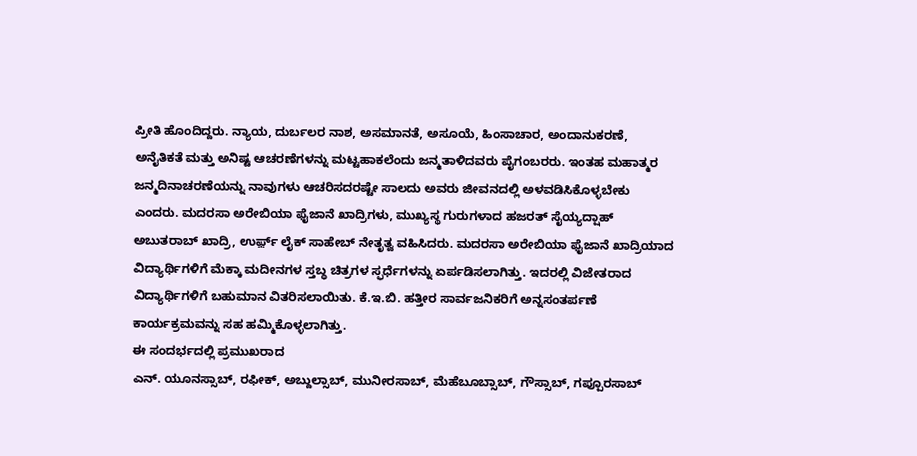ಪ್ರೀತಿ ಹೊಂದಿದ್ದರು. ನ್ಯಾಯ, ದುರ್ಬಲರ ನಾಶ, ಅಸಮಾನತೆ, ಅಸೂಯೆ, ಹಿಂಸಾಚಾರ, ಅಂದಾನುಕರಣೆ, ಅನೈತಿಕತೆ ಮತ್ತು ಅನಿಷ್ಟ ಆಚರಣೆಗಳನ್ನು ಮಟ್ಟಹಾಕಲೆಂದು ಜನ್ಮತಾಳಿದವರು ಪೈಗಂಬರರು. ಇಂತಹ ಮಹಾತ್ಮರ ಜನ್ಮದಿನಾಚರಣೆಯನ್ನು ನಾವುಗಳು ಆಚರಿಸದರಷ್ಟೇ ಸಾಲದು ಅವರು ಜೀವನದಲ್ಲಿ ಅಳವಡಿಸಿಕೊಳ್ಳಬೇಕು ಎಂದರು. ಮದರಸಾ ಅರೇಬಿಯಾ ಫೈಜಾನೆ ಖಾದ್ರಿಗಳು, ಮುಖ್ಯಸ್ಥ ಗುರುಗಳಾದ ಹಜರತ್ ಸೈಯ್ಯದ್ಷಾಹ್ ಅಬುತರಾಬ್ ಖಾದ್ರಿ, ಉರ್ಫ಼್ ಲೈಕ್ ಸಾಹೇಬ್ ನೇತೃತ್ವ ವಹಿಸಿದರು. ಮದರಸಾ ಅರೇಬಿಯಾ ಫೈಜಾನೆ ಖಾದ್ರಿಯಾದ ವಿದ್ಯಾರ್ಥಿಗಳಿಗೆ ಮೆಕ್ಕಾ ಮದೀನಗಳ ಸ್ತಬ್ಧ ಚಿತ್ರಗಳ ಸ್ಫರ್ಧೆಗಳನ್ನು ಏರ್ಪಡಿಸಲಾಗಿತ್ತು. ಇದರಲ್ಲಿ ವಿಜೇತರಾದ ವಿದ್ಯಾರ್ಥಿಗಳಿಗೆ ಬಹುಮಾನ ವಿತರಿಸಲಾಯಿತು. ಕೆ.ಇ.ಬಿ. ಹತ್ತೀರ ಸಾರ್ವಜನಿಕರಿಗೆ ಅನ್ನಸಂತರ್ಪಣೆ ಕಾರ್ಯಕ್ರಮವನ್ನು ಸಹ ಹಮ್ಮಿಕೊಳ್ಳಲಾಗಿತ್ತು.
ಈ ಸಂದರ್ಭದಲ್ಲಿ ಪ್ರಮುಖರಾದ
ಎನ್. ಯೂನಸ್ಸಾಬ್, ರಫೀಕ್, ಅಬ್ದುಲ್ಸಾಬ್, ಮುನೀರಸಾಬ್, ಮೆಹೆಬೂಬ್ಸಾಬ್, ಗೌಸ್ಸಾಬ್, ಗಪ್ಪೂರಸಾಬ್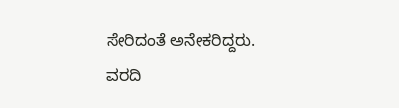ಸೇರಿದಂತೆ ಅನೇಕರಿದ್ದರು.
ವರದಿ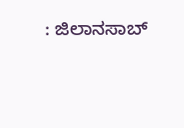: ಜಿಲಾನಸಾಬ್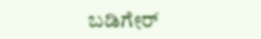ಬಡಿಗೇರ್